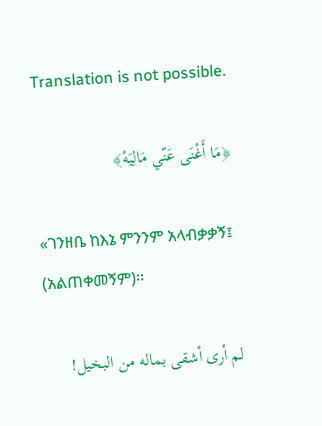Translation is not possible.

﴿مَا أَغْنَى عَنّي مَالِيَهْ﴾

«ገንዘቤ ከእኔ ምንንም አላብቃቃኝ፤ (አልጠቀመኝም)፡፡

لم أرى أشقى بماله من البخيل!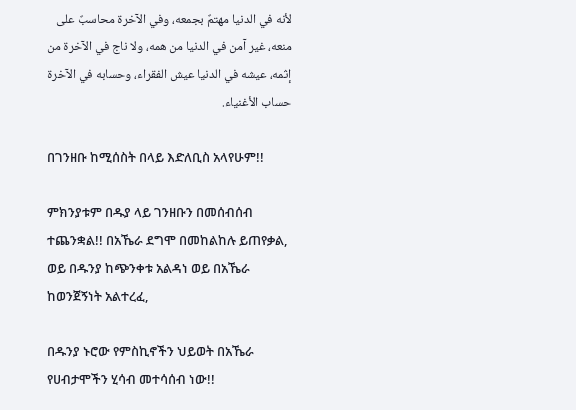لأنه في الدنيا مهتمٌ بجمعه، وفي الآخرة محاسبٌ على منعه، غير آمن في الدنيا من همه، ولا ناج في الآخرة من إثمه، عيشه في الدنيا عيش الفقراء، وحسابه في الآخرة حساب الأغنياء.

በገንዘቡ ከሚሰስት በላይ እድለቢስ አላየሁም!!

ምክንያቱም በዱያ ላይ ገንዘቡን በመሰብሰብ ተጨንቋል!! በአኼራ ደግሞ በመከልከሉ ይጠየቃል, ወይ በዱንያ ከጭንቀቱ አልዳነ ወይ በአኼራ ከወንጀኝነት አልተረፈ,

በዱንያ ኑሮው የምስኪኖችን ህይወት በአኼራ የሀብታሞችን ሂሳብ መተሳሰብ ነው!!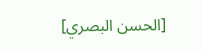[الحسن البصري]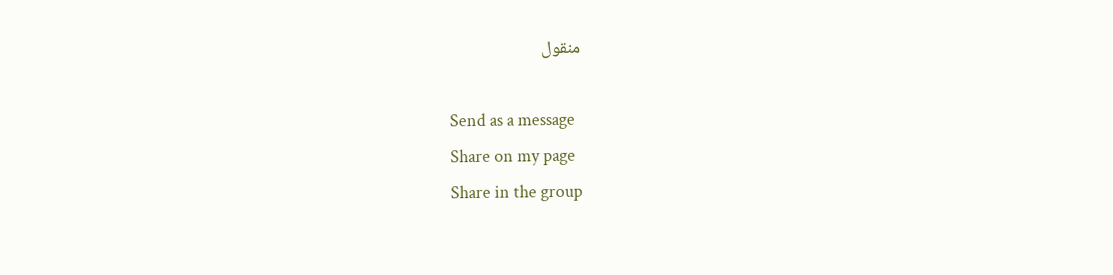منقول

Send as a message
Share on my page
Share in the group